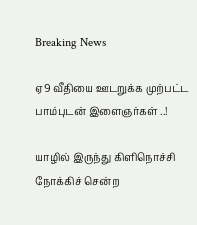Breaking News

ஏ9 வீதியை ஊடறுக்க முற்பட்ட பாம்புடன் இளைஞர்கள் ..!

யாழில் இருந்து கிளிநொச்சி நோக்கிச் சென்ற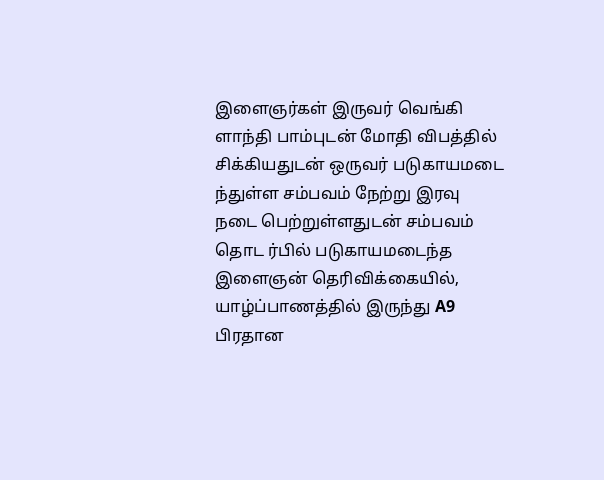இளைஞர்கள் இருவர் வெங்கி ளாந்தி பாம்புடன் மோதி விபத்தில் சிக்கியதுடன் ஒருவர் படுகாயமடை ந்துள்ள சம்பவம் நேற்று இரவு நடை பெற்றுள்ளதுடன் சம்பவம் தொட ர்பில் படுகாயமடைந்த இளைஞன் தெரிவிக்கையில், யாழ்ப்பாணத்தில் இருந்து A9 பிரதான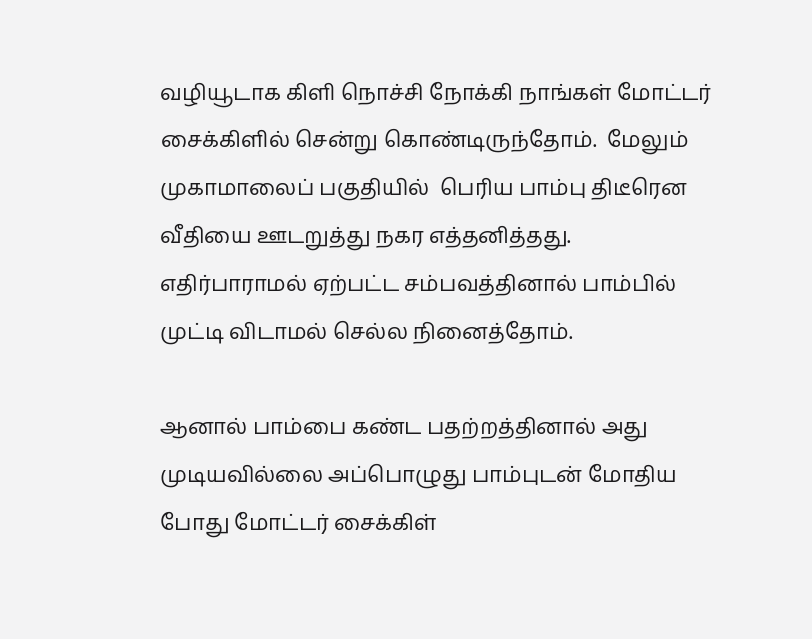வழியூடாக கிளி நொச்சி நோக்கி நாங்கள் மோட்டர் சைக்கிளில் சென்று கொண்டிருந்தோம்.  மேலும் முகாமாலைப் பகுதியில்  பெரிய பாம்பு திடீரென வீதியை ஊடறுத்து நகர எத்தனித்தது. எதிர்பாராமல் ஏற்பட்ட சம்பவத்தினால் பாம்பில் முட்டி விடாமல் செல்ல நினைத்தோம்.

ஆனால் பாம்பை கண்ட பதற்றத்தினால் அது முடியவில்லை அப்பொழுது பாம்புடன் மோதிய போது மோட்டர் சைக்கிள்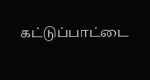கட்டுப்பாட்டை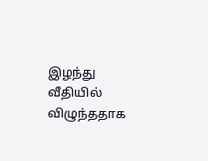இழந்து வீதியில் விழுந்ததாக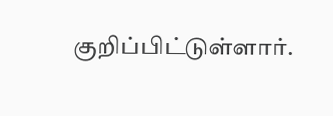குறிப்பிட்டுள்ளார்.